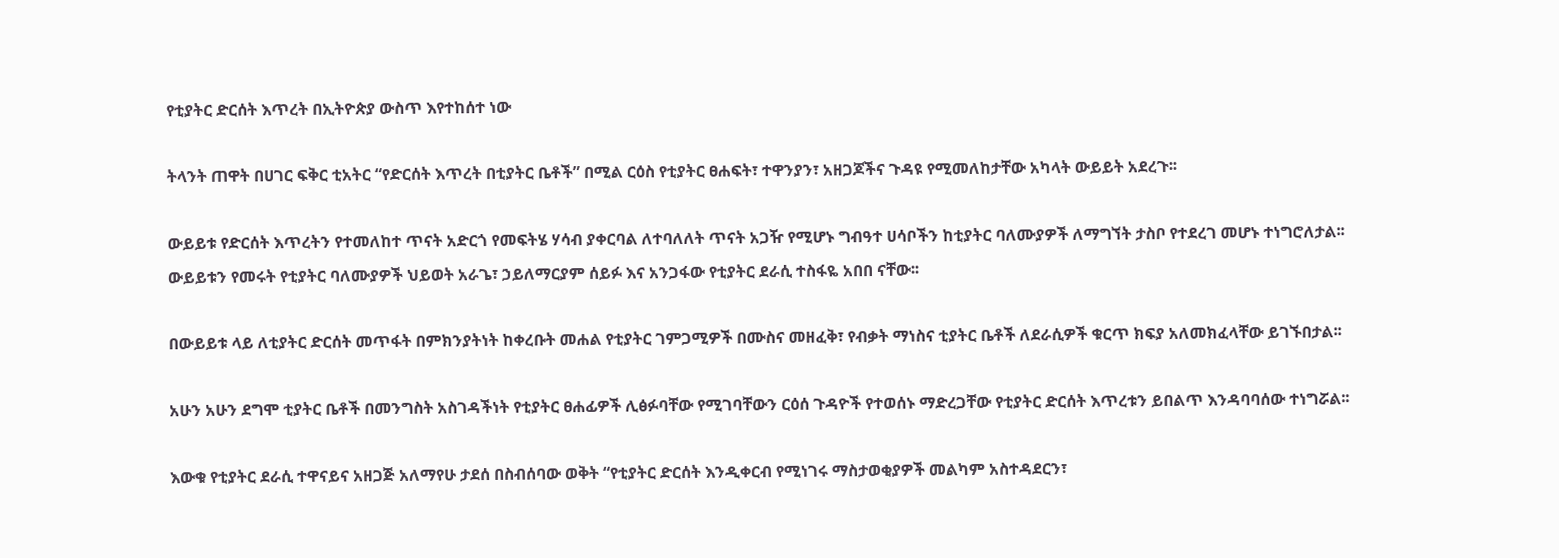የቲያትር ድርሰት እጥረት በኢትዮጵያ ውስጥ እየተከሰተ ነው

ትላንት ጠዋት በሀገር ፍቅር ቲአትር “የድርሰት እጥረት በቲያትር ቤቶች” በሚል ርዕስ የቲያትር ፀሐፍት፣ ተዋንያን፣ አዘጋጆችና ጉዳዩ የሚመለከታቸው አካላት ውይይት አደረጉ፡፡

ውይይቱ የድርሰት እጥረትን የተመለከተ ጥናት አድርጎ የመፍትሄ ሃሳብ ያቀርባል ለተባለለት ጥናት አጋዥ የሚሆኑ ግብዓተ ሀሳቦችን ከቲያትር ባለሙያዎች ለማግኘት ታስቦ የተደረገ መሆኑ ተነግሮለታል፡፡ ውይይቱን የመሩት የቲያትር ባለሙያዎች ህይወት አራጌ፣ ኃይለማርያም ሰይፉ እና አንጋፋው የቲያትር ደራሲ ተስፋዬ አበበ ናቸው፡፡

በውይይቱ ላይ ለቲያትር ድርሰት መጥፋት በምክንያትነት ከቀረቡት መሐል የቲያትር ገምጋሚዎች በሙስና መዘፈቅ፣ የብቃት ማነስና ቲያትር ቤቶች ለደራሲዎች ቁርጥ ክፍያ አለመክፈላቸው ይገኙበታል፡፡

አሁን አሁን ደግሞ ቲያትር ቤቶች በመንግስት አስገዳችነት የቲያትር ፀሐፊዎች ሊፅፉባቸው የሚገባቸውን ርዕሰ ጉዳዮች የተወሰኑ ማድረጋቸው የቲያትር ድርሰት እጥረቱን ይበልጥ እንዳባባሰው ተነግሯል፡፡

እውቁ የቲያትር ደራሲ ተዋናይና አዘጋጅ አለማየሁ ታደሰ በስብሰባው ወቅት “የቲያትር ድርሰት እንዲቀርብ የሚነገሩ ማስታወቂያዎች መልካም አስተዳደርን፣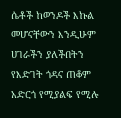ሴቶች ከወንዶች እኩል መሆናቸውን እንዲሁም ሀገራችን ያለችበትን የእድገት ጎዳና ጠቆም አድርጎ የሚያልፍ የሚሉ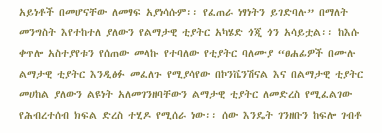አይነቶች በመሆናቸው ለመፃፍ አያነሳሱም፡፡ የፈጠራ ነፃነትን ይገድባሉ” በማለት መንግስት እየተከተለ ያለውን የልማታዊ ቲያትር አካሄድ ጎጂ ጎን አሳይቷል፡፡ ከእሱ ቀጥሎ አስተያየቱን የሰጠው መላኩ የተባለው የቲያትር ባለሙያ “ፀሐፊዎች በሙሉ ልማታዊ ቲያትር እንዲፅፉ መፈለጉ የሚያሳየው በኮንቬንሽናል እና በልማታዊ ቲያትር መሀከል ያለውን ልዩነት አለመገንዘባቸውን ልማታዊ ቲያትር ለመድረስ የሚፈልገው የሕብረተሰብ ክፍል ድረስ ተሂዶ የሚሰራ ነው፡፡ ሰው እንዴት ገንዘቡን ከፍሎ ገብቶ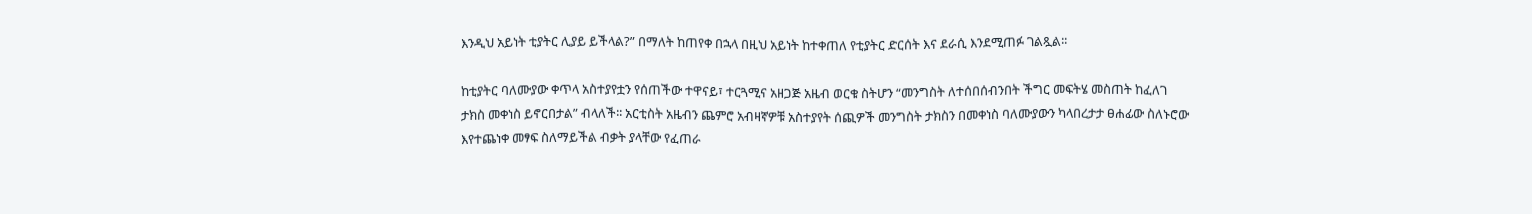እንዲህ አይነት ቲያትር ሊያይ ይችላል?” በማለት ከጠየቀ በኋላ በዚህ አይነት ከተቀጠለ የቲያትር ድርሰት እና ደራሲ እንደሚጠፉ ገልጿል፡፡

ከቲያትር ባለሙያው ቀጥላ አስተያየቷን የሰጠችው ተዋናይ፣ ተርጓሚና አዘጋጅ አዜብ ወርቁ ስትሆን “መንግስት ለተሰበሰብንበት ችግር መፍትሄ መስጠት ከፈለገ ታክስ መቀነስ ይኖርበታል” ብላለች፡፡ አርቲስት አዜብን ጨምሮ አብዛኛዎቹ አስተያየት ሰጪዎች መንግስት ታክስን በመቀነስ ባለሙያውን ካላበረታታ ፀሐፊው ስለኑሮው እየተጨነቀ መፃፍ ስለማይችል ብቃት ያላቸው የፈጠራ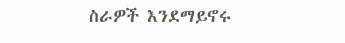ስራዎች እንደማይኖሩ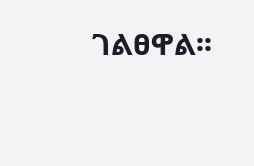ገልፀዋል፡፡